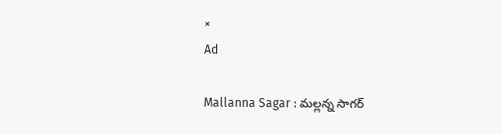×
Ad

Mallanna Sagar : మల్లన్న సాగర్‌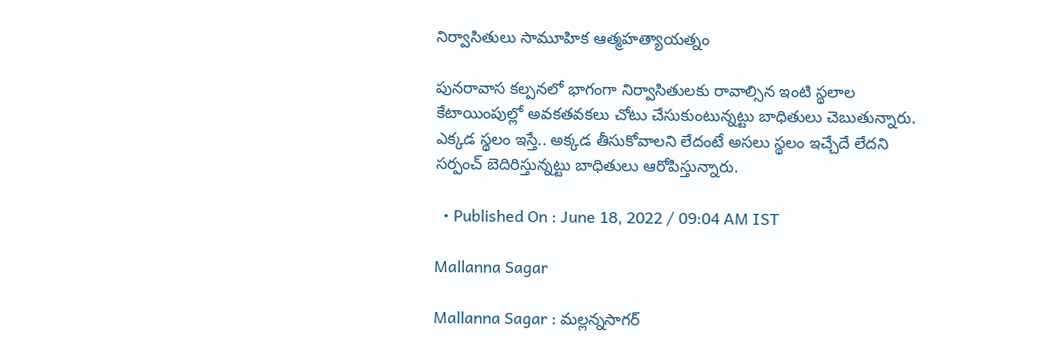నిర్వాసితులు సామూహిక ఆత్మహత్యాయత్నం

పునరావాస కల్పనలో భాగంగా నిర్వాసితులకు రావాల్సిన ఇంటి స్థలాల కేటాయింపుల్లో అవకతవకలు చోటు చేసుకుంటున్నట్టు బాధితులు చెబుతున్నారు. ఎక్కడ స్థలం ఇస్తే.. అక్కడ తీసుకోవాలని లేదంటే అసలు స్థలం ఇచ్చేదే లేదని సర్పంచ్‌ బెదిరిస్తున్నట్టు బాధితులు ఆరోపిస్తున్నారు.

  • Published On : June 18, 2022 / 09:04 AM IST

Mallanna Sagar

Mallanna Sagar : మల్లన్నసాగర్‌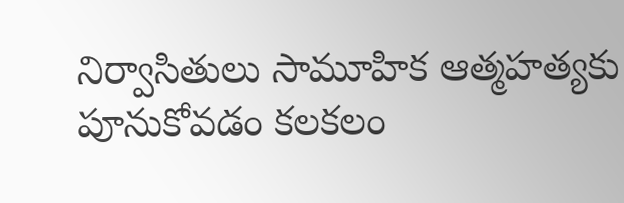నిర్వాసితులు సామూహిక ఆత్మహత్యకు పూనుకోవడం కలకలం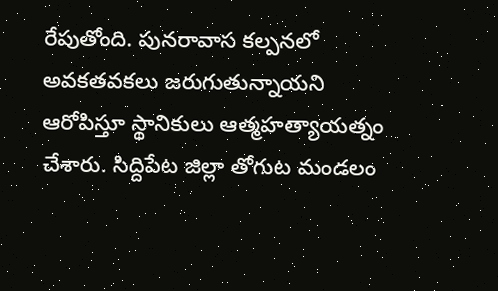రేపుతోంది. పునరావాస కల్పనలో అవకతవకలు జరుగుతున్నాయని ఆరోపిస్తూ స్థానికులు ఆత్మహత్యాయత్నం చేశారు. సిద్దిపేట జిల్లా తోగుట మండలం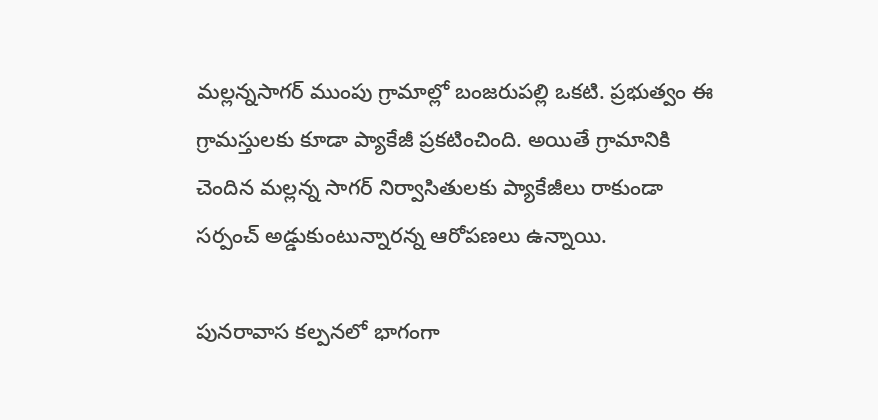మల్లన్నసాగర్‌ ముంపు గ్రామాల్లో బంజరుపల్లి ఒకటి. ప్రభుత్వం ఈ గ్రామస్తులకు కూడా ప్యాకేజీ ప్రకటించింది. అయితే గ్రామానికి చెందిన మల్లన్న సాగర్‌ నిర్వాసితులకు ప్యాకేజీలు రాకుండా సర్పంచ్‌ అడ్డుకుంటున్నారన్న ఆరోపణలు ఉన్నాయి.

పునరావాస కల్పనలో భాగంగా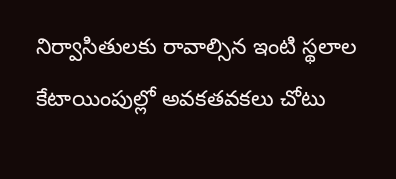నిర్వాసితులకు రావాల్సిన ఇంటి స్థలాల కేటాయింపుల్లో అవకతవకలు చోటు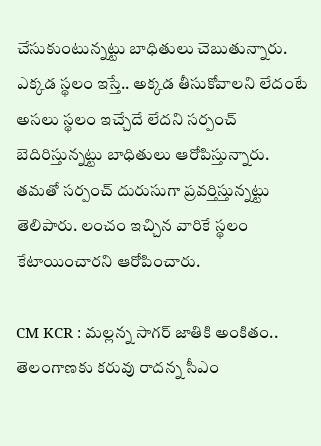చేసుకుంటున్నట్టు బాధితులు చెబుతున్నారు. ఎక్కడ స్థలం ఇస్తే.. అక్కడ తీసుకోవాలని లేదంటే అసలు స్థలం ఇచ్చేదే లేదని సర్పంచ్‌ బెదిరిస్తున్నట్టు బాధితులు ఆరోపిస్తున్నారు. తమతో సర్పంచ్‌ దురుసుగా ప్రవర్తిస్తున్నట్టు తెలిపారు. లంచం ఇచ్చిన వారికే స్థలం కేటాయించారని ఆరోపించారు.

CM KCR : మల్లన్న సాగర్ జాతికి అంకితం.. తెలంగాణకు కరువు రాదన్న సీఎం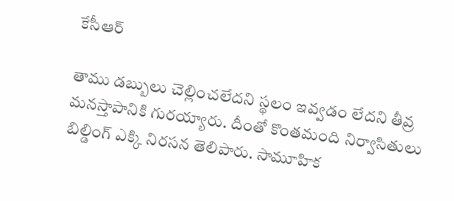కేసీఆర్

తాము డబ్బులు చెల్లించలేదని స్థలం ఇవ్వడం లేదని తీవ్ర మనస్తాపానికి గురయ్యారు. దీంతో కొంతమంది నిర్వాసితులు బిల్డింగ్‌ ఎక్కి నిరసన తెలిపారు. సామూహిక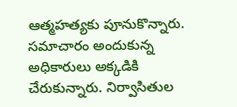ఆత్మహత్యకు పూనుకొన్నారు. సమాచారం అందుకున్న అధికారులు అక్కడికి చేరుకున్నారు. నిర్వాసితుల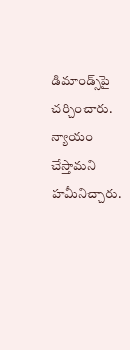డిమాండ్స్‌పై చర్చించారు. న్యాయం చేస్తామని హమీనిచ్చారు.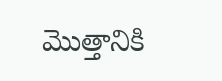మొత్తానికి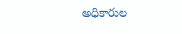అధికారుల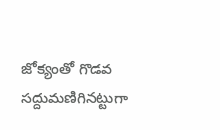జోక్యంతో గొడవ సద్దుమణిగినట్టుగా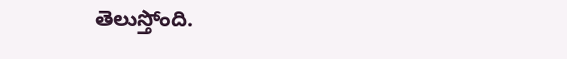తెలుస్తోంది.